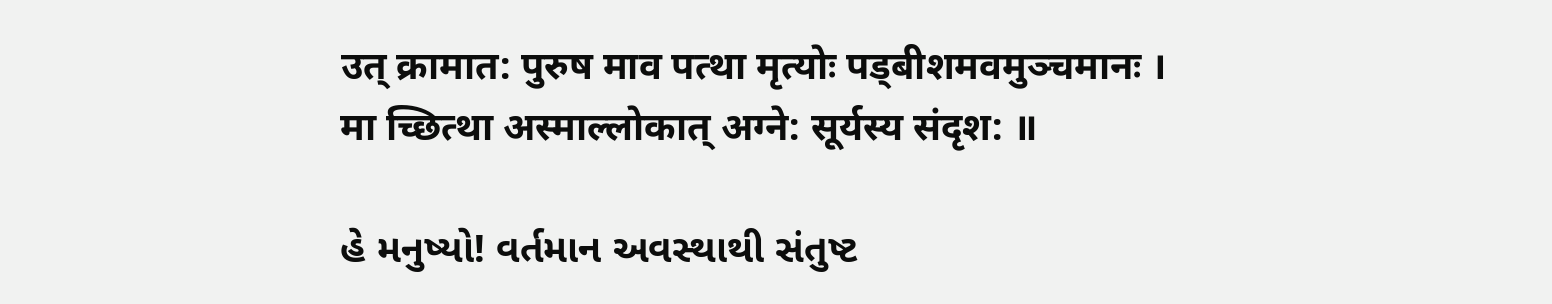उत् क्रामात: पुरुष माव पत्था मृत्योः पड्बीशमवमुञ्चमानः ।
मा च्छित्था अस्माल्लोकात् अग्ने: सूर्यस्य संदृश: ॥

હે મનુષ્યો! વર્તમાન અવસ્થાથી સંતુષ્ટ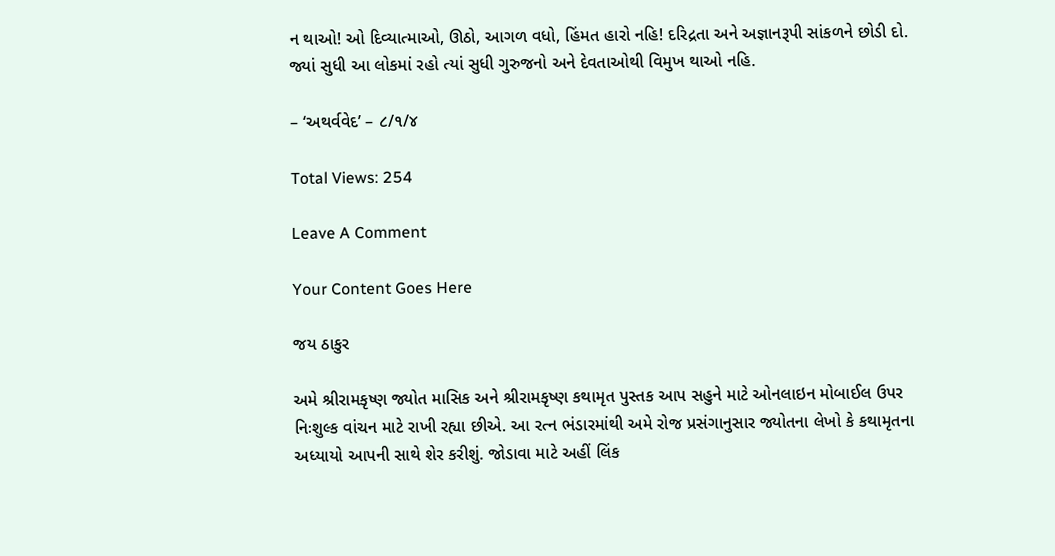ન થાઓ! ઓ દિવ્યાત્માઓ, ઊઠો, આગળ વધો, હિંમત હારો નહિ! દરિદ્રતા અને અજ્ઞાનરૂપી સાંકળને છોડી દો. જ્યાં સુધી આ લોકમાં રહો ત્યાં સુધી ગુરુજનો અને દેવતાઓથી વિમુખ થાઓ નહિ.

– ‘અથર્વવેદ’ – ૮/૧/૪

Total Views: 254

Leave A Comment

Your Content Goes Here

જય ઠાકુર

અમે શ્રીરામકૃષ્ણ જ્યોત માસિક અને શ્રીરામકૃષ્ણ કથામૃત પુસ્તક આપ સહુને માટે ઓનલાઇન મોબાઈલ ઉપર નિઃશુલ્ક વાંચન માટે રાખી રહ્યા છીએ. આ રત્ન ભંડારમાંથી અમે રોજ પ્રસંગાનુસાર જ્યોતના લેખો કે કથામૃતના અધ્યાયો આપની સાથે શેર કરીશું. જોડાવા માટે અહીં લિંક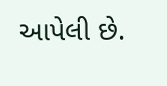આપેલી છે.